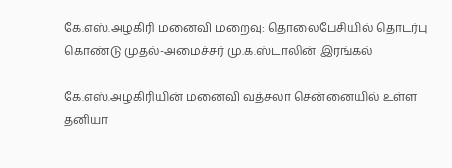கே.எஸ்.அழகிரி மனைவி மறைவு: தொலைபேசியில் தொடர்பு கொண்டு முதல்-அமைச்சர் மு.க.ஸ்டாலின் இரங்கல்

கே.எஸ்.அழகிரியின் மனைவி வத்சலா சென்னையில் உள்ள தனியா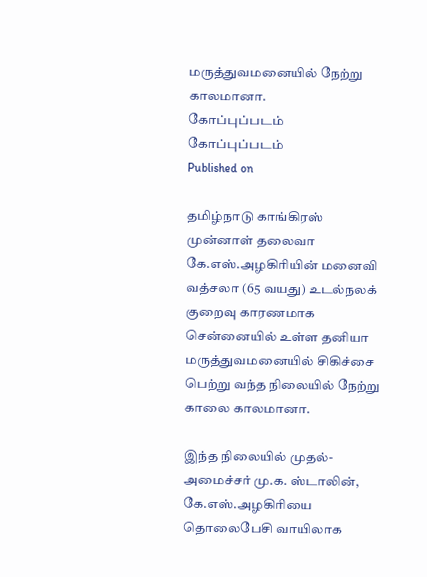மருத்துவமனையில் நேற்று காலமானா.
கோப்புப்படம்
கோப்புப்படம்
Published on

தமிழ்நாடு காங்கிரஸ் முன்னாள் தலைவா கே.எஸ்.அழகிரியின் மனைவி வத்சலா (65 வயது) உடல்நலக் குறைவு காரணமாக சென்னையில் உள்ள தனியா மருத்துவமனையில் சிகிச்சை பெற்று வந்த நிலையில் நேற்று காலை காலமானா.

இந்த நிலையில் முதல்-அமைச்சர் மு.க. ஸ்டாலின், கே.எஸ்.அழகிரியை தொலைபேசி வாயிலாக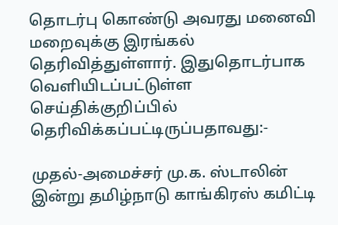தொடர்பு கொண்டு அவரது மனைவி மறைவுக்கு இரங்கல் தெரிவித்துள்ளார். இதுதொடர்பாக வெளியிடப்பட்டுள்ள செய்திக்குறிப்பில் தெரிவிக்கப்பட்டிருப்பதாவது:-

முதல்-அமைச்சர் மு.க. ஸ்டாலின் இன்று தமிழ்நாடு காங்கிரஸ் கமிட்டி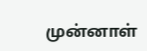முன்னாள்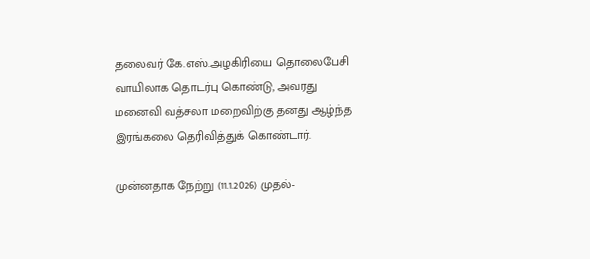தலைவர் கே.எஸ்.அழகிரியை தொலைபேசி வாயிலாக தொடர்பு கொண்டு, அவரது மனைவி வத்சலா மறைவிற்கு தனது ஆழ்ந்த இரங்கலை தெரிவித்துக் கொண்டார்.

முன்னதாக நேற்று (11.1.2026) முதல்-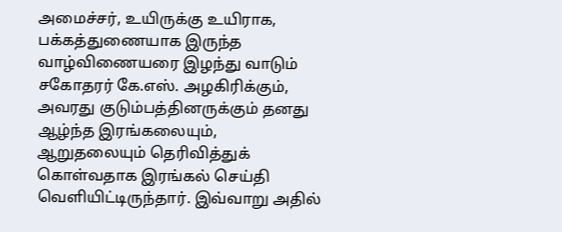அமைச்சர், உயிருக்கு உயிராக, பக்கத்துணையாக இருந்த வாழ்விணையரை இழந்து வாடும் சகோதரர் கே.எஸ். அழகிரிக்கும், அவரது குடும்பத்தினருக்கும் தனது ஆழ்ந்த இரங்கலையும், ஆறுதலையும் தெரிவித்துக் கொள்வதாக இரங்கல் செய்தி வெளியிட்டிருந்தார். இவ்வாறு அதில்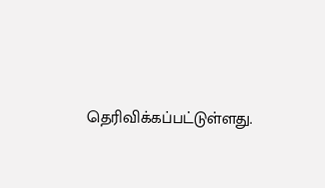தெரிவிக்கப்பட்டுள்ளது.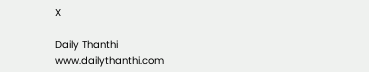X

Daily Thanthi
www.dailythanthi.com